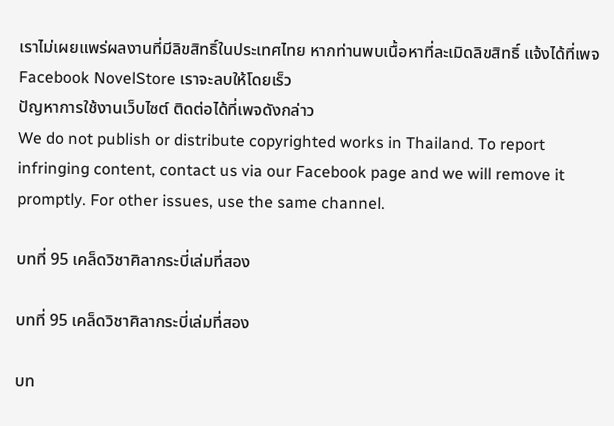เราไม่เผยแพร่ผลงานที่มีลิขสิทธิ์ในประเทศไทย หากท่านพบเนื้อหาที่ละเมิดลิขสิทธิ์ แจ้งได้ที่เพจ Facebook NovelStore เราจะลบให้โดยเร็ว
ปัญหาการใช้งานเว็บไซต์ ติดต่อได้ที่เพจดังกล่าว
We do not publish or distribute copyrighted works in Thailand. To report infringing content, contact us via our Facebook page and we will remove it promptly. For other issues, use the same channel.

บทที่ 95 เคล็ดวิชาศิลากระบี่เล่มที่สอง

บทที่ 95 เคล็ดวิชาศิลากระบี่เล่มที่สอง

บท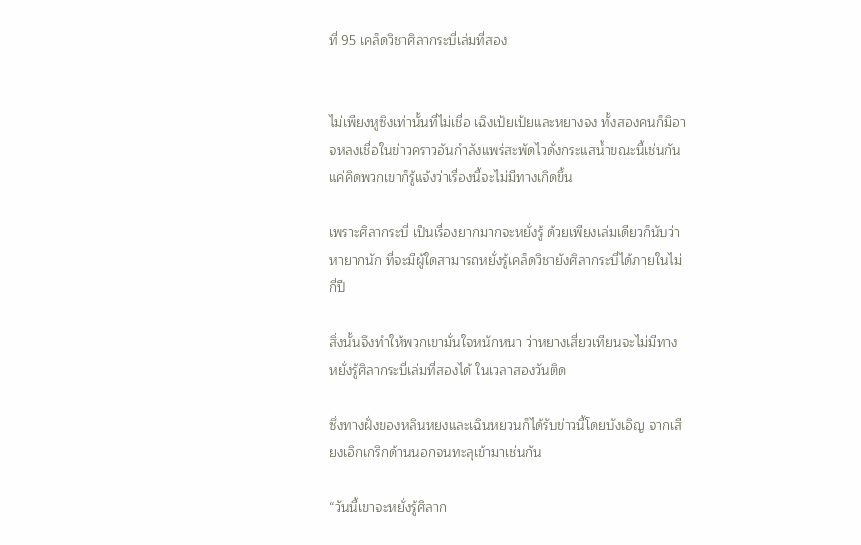ที่ 95 เคล็ดวิชาศิลากระบี่เล่มที่สอง


ไม่เพียงหูซิงเท่านั้นที่ไม่เชื่อ เฉิงเป้ยเป้ยและหยางจง ทั้งสองคนก็มิอาจหลงเชื่อในข่าวคราวอันกำลังแพร่สะพัดไวดั่งกระแสน้ำขณะนี้เช่นกัน แค่คิดพวกเขาก็รู้แจ้งว่าเรื่องนี้จะไม่มีทางเกิดขึ้น

เพราะศิลากระบี่ เป็นเรื่องยากมากจะหยั่งรู้ ด้วยเพียงเล่มเดียวก็นับว่าหายากนัก ที่จะมีผู้ใดสามารถหยั่งรู้เคล็ดวิชายังศิลากระบี่ได้ภายในไม่กี่ปี

สิ่งนั้นจึงทำให้พวกเขามั่นใจหนักหนา ว่าหยางเสี่ยวเทียนจะไม่มีทางหยั่งรู้ศิลากระบี่เล่มที่สองได้ ในเวลาสองวันติด

ซึ่งทางฝั่งของหลินหยงและเฉินหยวนก็ได้รับข่าวนี้โดยบังเอิญ จากเสียงเอิกเกริกด้านนอกจนทะลุเข้ามาเช่นกัน

“วันนี้เขาจะหยั่งรู้ศิลาก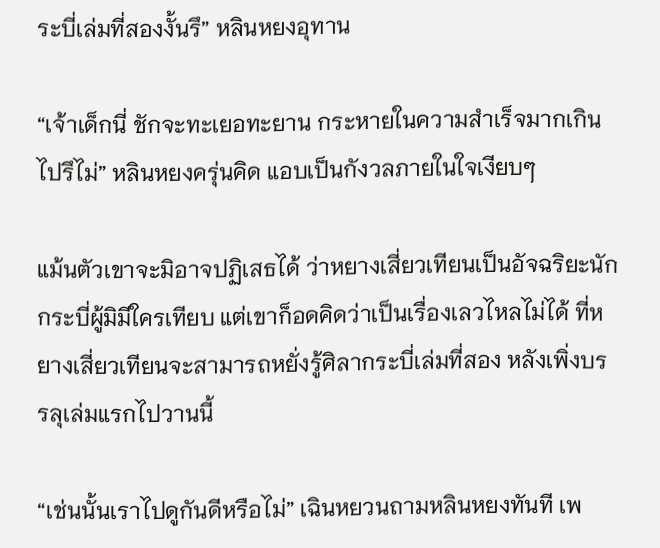ระบี่เล่มที่สองงั้นรึ” หลินหยงอุทาน

“เจ้าเด็กนี่ ชักจะทะเยอทะยาน กระหายในความสำเร็จมากเกินไปรึไม่” หลินหยงครุ่นคิด แอบเป็นกังวลภายในใจเงียบๆ

แม้นตัวเขาจะมิอาจปฏิเสธได้ ว่าหยางเสี่ยวเทียนเป็นอัจฉริยะนักกระบี่ผู้มิมีใครเทียบ แต่เขาก็อดคิดว่าเป็นเรื่องเลวไหลไม่ได้ ที่หยางเสี่ยวเทียนจะสามารถหยั่งรู้ศิลากระบี่เล่มที่สอง หลังเพิ่งบรรลุเล่มแรกไปวานนี้

“เช่นนั้นเราไปดูกันดีหรือไม่” เฉินหยวนถามหลินหยงทันที เพ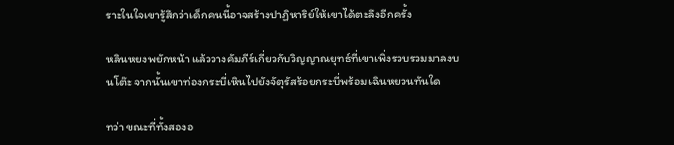ราะในใจเขารู้สึกว่าเด็กคนนี้อาจสร้างปาฏิหาริย์ให้เขาได้ตะลึงอีกครั้ง

หลินหยงพยักหน้า แล้ววางคัมภีร์เกี่ยวกับวิญญาณยุทธ์ที่เขาเพิ่งรวบรวมมาลงบนโต๊ะ จากนั้นเขาท่องกระบี่เหินไปยังจัตุรัสร้อยกระบี่พร้อมเฉินหยวนทันใด

ทว่า ขณะที่ทั้งสองอ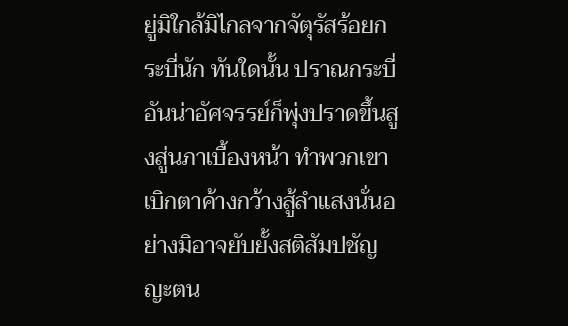ยู่มิใกล้มิไกลจากจัตุรัสร้อยกระบี่นัก ทันใดนั้น ปราณกระบี่อันน่าอัศจรรย์ก็พุ่งปราดขึ้นสูงสู่นภาเบื้องหน้า ทำพวกเขาเบิกตาค้างกว้างสู้ลำแสงนั่นอย่างมิอาจยับยั้งสติสัมปชัญญะตน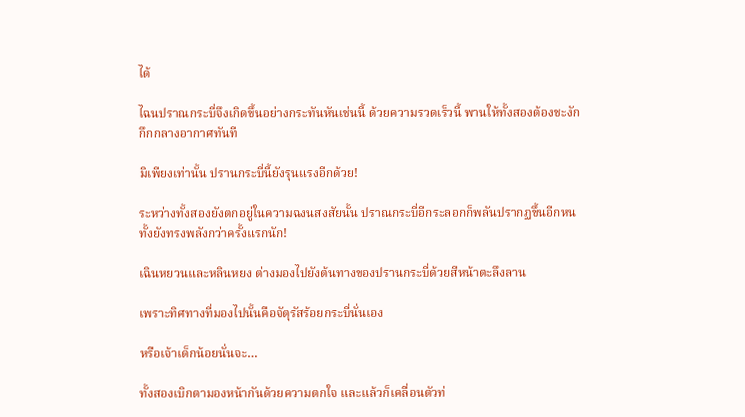ได้

ไฉนปราณกระบี่จึงเกิดขึ้นอย่างกระทันหันเช่นนี้ ด้วยความรวดเร็วนี้ พานให้ทั้งสองต้องชะงักกึกกลางอากาศทันที

มิเพียงเท่านั้น ปรานกระบี่นี้ยังรุนแรงอีกด้วย!

ระหว่างทั้งสองยังตกอยู่ในความฉงนสงสัยนั้น ปราณกระบี่อีกระลอกก็พลันปรากฏขึ้นอีกหน ทั้งยังทรงพลังกว่าครั้งแรกนัก!

เฉินหยวนและหลินหยง ต่างมองไปยังต้นทางของปรานกระบี่ด้วยสีหน้าตะลึงลาน

เพราะทิศทางที่มองไปนั้นคือจัตุรัสร้อยกระบี่นั่นเอง

หรือเจ้าเด็กน้อยนั่นจะ…

ทั้งสองเบิกตามองหน้ากันด้วยความตกใจ และแล้วก็เคลื่อนตัวท่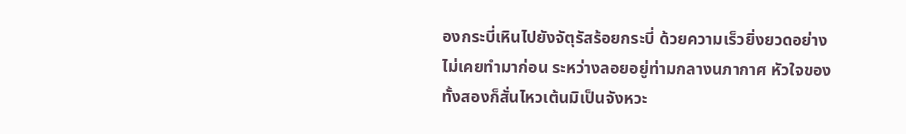องกระบี่เหินไปยังจัตุรัสร้อยกระบี่ ด้วยความเร็วยิ่งยวดอย่างไม่เคยทำมาก่อน ระหว่างลอยอยู่ท่ามกลางนภากาศ หัวใจของทั้งสองก็สั่นไหวเต้นมิเป็นจังหวะ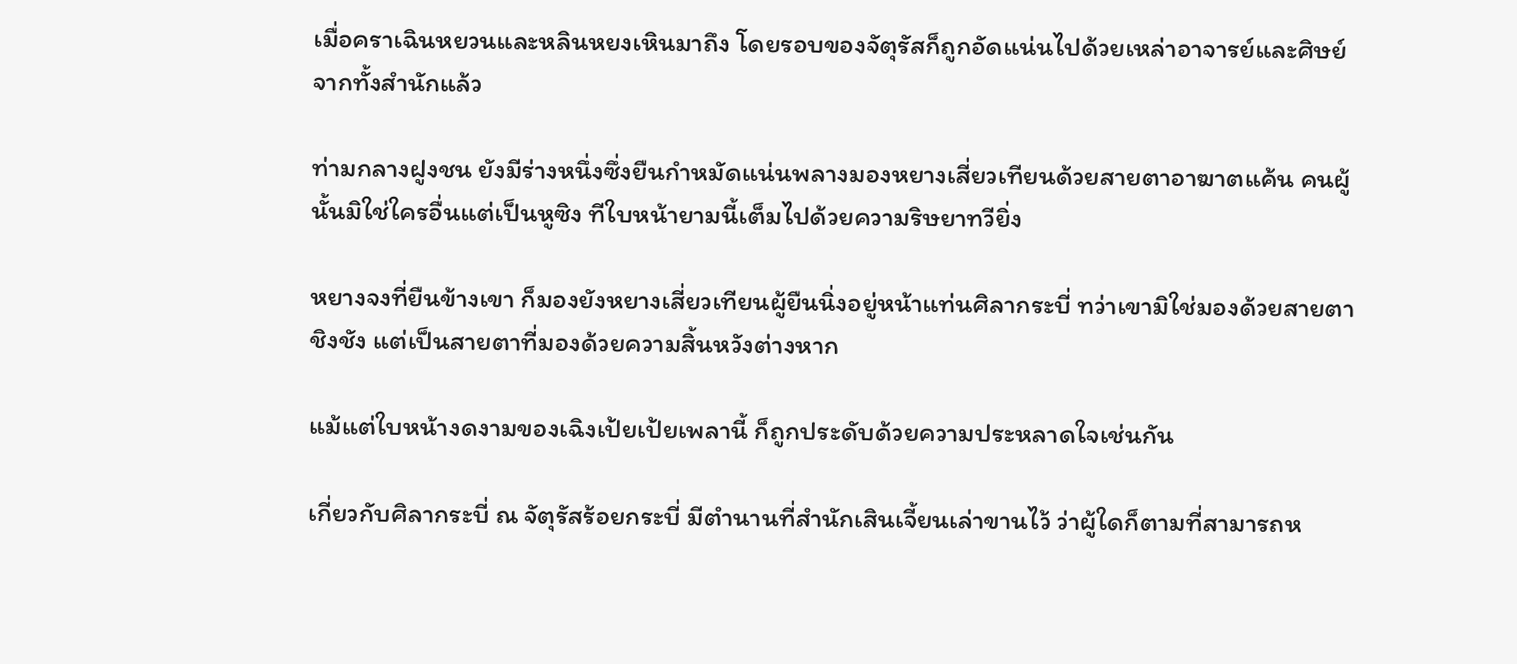เมื่อคราเฉินหยวนและหลินหยงเหินมาถึง โดยรอบของจัตุรัสก็ถูกอัดแน่นไปด้วยเหล่าอาจารย์และศิษย์จากทั้งสำนักแล้ว

ท่ามกลางฝูงชน ยังมีร่างหนึ่งซึ่งยืนกำหมัดแน่นพลางมองหยางเสี่ยวเทียนด้วยสายตาอาฆาตแค้น คนผู้นั้นมิใช่ใครอื่นแต่เป็นหูซิง ทีใบหน้ายามนี้เต็มไปด้วยความริษยาทวียิ่ง

หยางจงที่ยืนข้างเขา ก็มองยังหยางเสี่ยวเทียนผู้ยืนนิ่งอยู่หน้าแท่นศิลากระบี่ ทว่าเขามิใช่มองด้วยสายตาชิงชัง แต่เป็นสายตาที่มองด้วยความสิ้นหวังต่างหาก

แม้แต่ใบหน้างดงามของเฉิงเป้ยเป้ยเพลานี้ ก็ถูกประดับด้วยความประหลาดใจเช่นกัน

เกี่ยวกับศิลากระบี่ ณ จัตุรัสร้อยกระบี่ มีตำนานที่สำนักเสินเจี้ยนเล่าขานไว้ ว่าผู้ใดก็ตามที่สามารถห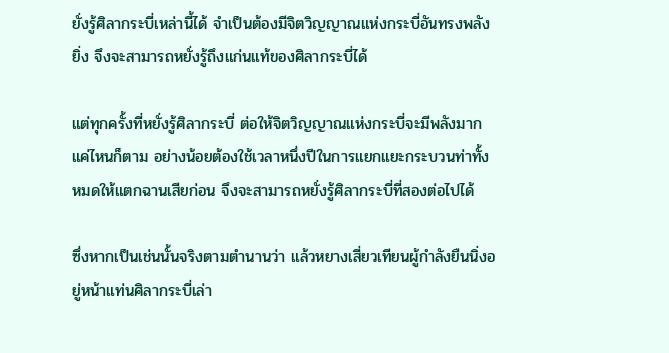ยั่งรู้ศิลากระบี่เหล่านี้ได้ จำเป็นต้องมีจิตวิญญาณแห่งกระบี่อันทรงพลังยิ่ง จึงจะสามารถหยั่งรู้ถึงแก่นแท้ของศิลากระบี่ได้

แต่ทุกครั้งที่หยั่งรู้ศิลากระบี่ ต่อให้จิตวิญญาณแห่งกระบี่จะมีพลังมากแค่ไหนก็ตาม อย่างน้อยต้องใช้เวลาหนึ่งปีในการแยกแยะกระบวนท่าทั้งหมดให้แตกฉานเสียก่อน จึงจะสามารถหยั่งรู้ศิลากระบี่ที่สองต่อไปได้

ซึ่งหากเป็นเช่นนั้นจริงตามตำนานว่า แล้วหยางเสี่ยวเทียนผู้กำลังยืนนิ่งอยู่หน้าแท่นศิลากระบี่เล่า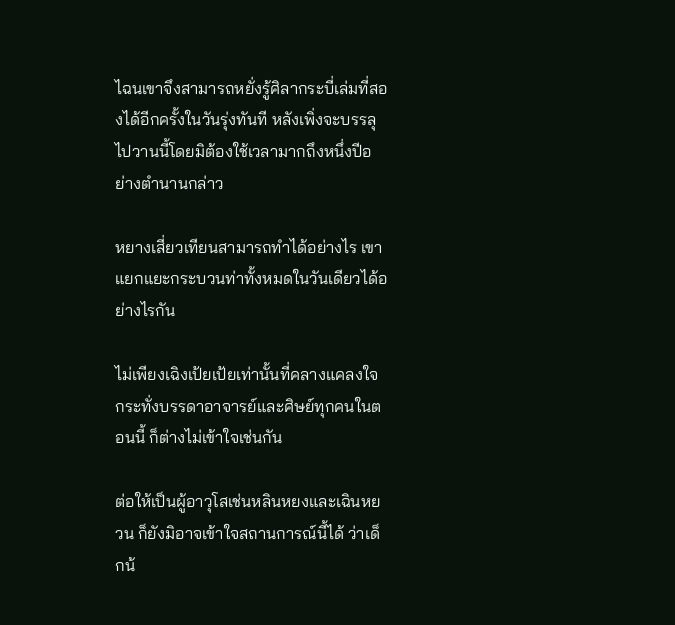ไฉนเขาจึงสามารถหยั่งรู้ศิลากระบี่เล่มที่สองได้อีกครั้งในวันรุ่งทันที หลังเพิ่งจะบรรลุไปวานนี้โดยมิต้องใช้เวลามากถึงหนึ่งปีอย่างตำนานกล่าว

หยางเสี่ยวเทียนสามารถทำได้อย่างไร เขาแยกแยะกระบวนท่าทั้งหมดในวันเดียวได้อย่างไรกัน

ไม่เพียงเฉิงเป้ยเป้ยเท่านั้นที่คลางแคลงใจ กระทั่งบรรดาอาจารย์และศิษย์ทุกคนในตอนนี้ ก็ต่างไม่เข้าใจเช่นกัน

ต่อให้เป็นผู้อาวุโสเช่นหลินหยงและเฉินหยวน ก็ยังมิอาจเข้าใจสถานการณ์นี้ได้ ว่าเด็กน้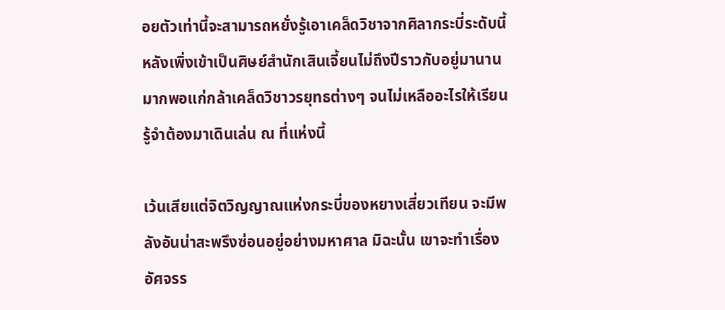อยตัวเท่านี้จะสามารถหยั่งรู้เอาเคล็ดวิชาจากศิลากระบี่ระดับนี้ หลังเพิ่งเข้าเป็นศิษย์สำนักเสินเจี้ยนไม่ถึงปีราวกับอยู่มานานมากพอแก่กล้าเคล็ดวิชาวรยุทธต่างๆ จนไม่เหลืออะไรให้เรียนรู้จำต้องมาเดินเล่น ณ ที่แห่งนี้

เว้นเสียแต่จิตวิญญาณแห่งกระบี่ของหยางเสี่ยวเทียน จะมีพลังอันน่าสะพรึงซ่อนอยู่อย่างมหาศาล มิฉะนั้น เขาจะทำเรื่องอัศจรร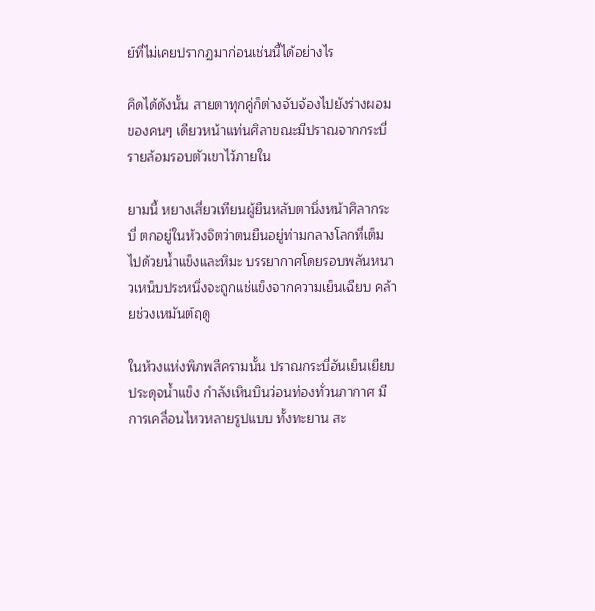ย์ที่ไม่เคยปรากฏมาก่อนเช่นนี้ได้อย่างไร

คิดได้ดังนั้น สายตาทุกคู่ก็ต่างจับจ้องไปยังร่างผอมของคนๆ เดียวหน้าแท่นศิลาขณะมีปราณจากกระบี่รายล้อมรอบตัวเขาไว้ภายใน

ยามนี้ หยางเสี่ยวเทียนผู้ยืนหลับตานิ่งหน้าศิลากระบี่ ตกอยู่ในห้วงจิตว่าตนยืนอยู่ท่ามกลางโลกที่เต็มไปด้วยน้ำแข็งและหิมะ บรรยากาศโดยรอบพลันหนาวเหน็บประหนึ่งจะถูกแช่แข็งจากความเย็นเฉียบ คล้ายช่วงเหมันต์ฤดู

ในห้วงแห่งพิภพสีครามนั้น ปราณกระบี่อันเย็นเยียบประดุจน้ำแข็ง กำลังเหินบินว่อนท่องทั่วนภากาศ มีการเคลื่อนไหวหลายรูปแบบ ทั้งทะยาน สะ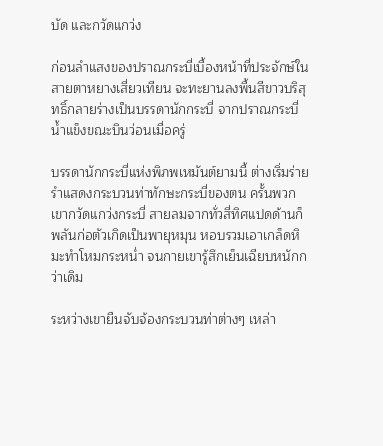บัด และกวัดแกว่ง

ก่อนลำแสงของปราณกระบี่เบื้องหน้าที่ประจักษ์ในสายตาหยางเสี่ยวเทียน จะทะยานลงพื้นสีขาวบริสุทธิ์กลายร่างเป็นบรรดานักกระบี่ จากปราณกระบี่น้ำแข็งขณะบินว่อนเมื่อครู่

บรรดานักกระบี่แห่งพิภพเหมันต์ยามนี้ ต่างเริ่มร่ายรำแสดงกระบวนท่าทักษะกระบี่ของตน ครั้นพวกเขากวัดแกว่งกระบี่ สายลมจากทั่วสี่ทิศแปดด้านก็พลันก่อตัวเกิดเป็นพายุหมุน หอบรวมเอาเกล็ดหิมะทำโหมกระหน่ำ จนกายเขารู้สึกเย็นเฉียบหนักกว่าเดิม

ระหว่างเขายืนจับจ้องกระบวนท่าต่างๆ เหล่า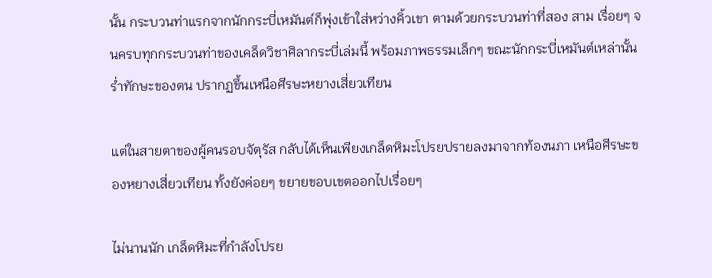นั้น กระบวนท่าแรกจากนักกระบี่เหมันต์ก็พุ่งเข้าใส่หว่างคิ้วเขา ตามด้วยกระบวนท่าที่สอง สาม เรื่อยๆ จนครบทุกกระบวนท่าของเคล็ดวิชาศิลากระบี่เล่มนี้ พร้อมภาพธรรมเล็กๆ ขณะนักกระบี่เหมันต์เหล่านั้นร่ำทักษะของตน ปรากฏขึ้นเหนือศีรษะหยางเสี่ยวเทียน

แต่ในสายตาของผู้คนรอบจัตุรัส กลับได้เห็นเพียงเกล็ดหิมะโปรยปรายลงมาจากท้องนภา เหนือศีรษะของหยางเสี่ยวเทียน ทั้งยังค่อยๆ ขยายขอบเขตออกไปเรื่อยๆ

ไม่นานนัก เกล็ดหิมะที่กำลังโปรย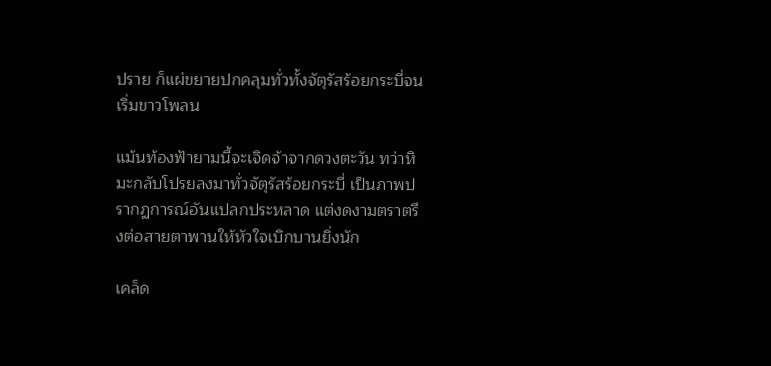ปราย ก็แผ่ขยายปกคลุมทั่วทั้งจัตุรัสร้อยกระบี่จนเริ่มขาวโพลน

แม้นท้องฟ้ายามนี้จะเจิดจ้าจากดวงตะวัน ทว่าหิมะกลับโปรยลงมาทั่วจัตุรัสร้อยกระบี่ เป็นภาพปรากฏการณ์อันแปลกประหลาด แต่งดงามตราตรึงต่อสายตาพานให้หัวใจเบิกบานยิ่งนัก

เคล็ด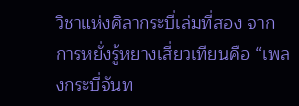วิชาแห่งศิลากระบี่เล่มที่สอง จากการหยั่งรู้หยางเสี่ยวเทียนคือ “เพลงกระบี่จันท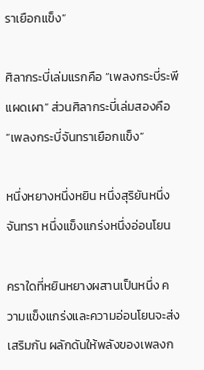ราเยือกแข็ง”

ศิลากระบี่เล่มแรกคือ “เพลงกระบี่ระพีแผดเผา” ส่วนศิลากระบี่เล่มสองคือ “เพลงกระบี่จันทราเยือกแข็ง”

หนึ่งหยางหนึ่งหยิน หนึ่งสุริยันหนึ่งจันทรา หนึ่งแข็งแกร่งหนึ่งอ่อนโยน

คราใดที่หยินหยางผสานเป็นหนึ่ง ความแข็งแกร่งและความอ่อนโยนจะส่งเสริมกัน ผลักดันให้พลังของเพลงก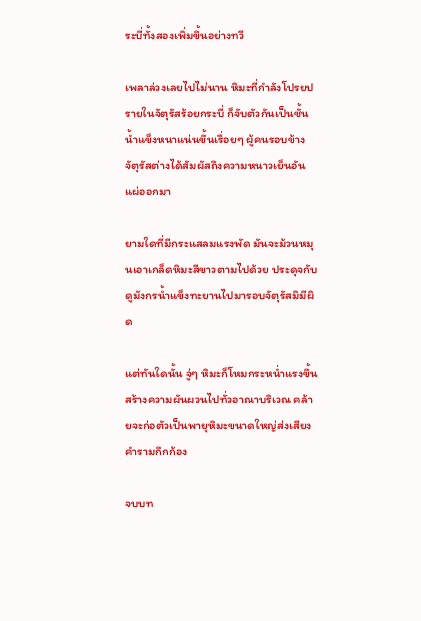ระบี่ทั้งสองเพิ่มขึ้นอย่างทวี

เพลาล่วงเลยไปไม่นาน หิมะที่กำลังโปรยปรายในจัตุรัสร้อยกระบี่ ก็จับตัวกันเป็นชั้นน้ำแข็งหนาแน่นขึ้นเรื่อยๆ ผู้คนรอบข้างจัตุรัสต่างได้สัมผัสถึงความหนาวเย็นอันแผ่ออกมา

ยามใดที่มีกระแสลมแรงพัด มันจะม้วนหมุนเอาเกล็ดหิมะสีขาวตามไปด้วย ประดุจกับดูมังกรน้ำแข็งทะยานไปมารอบจัตุรัสมิมีผิด

แต่ทันใดนั้น จู่ๆ หิมะก็โหมกระหน่ำแรงขึ้น สร้างความผันผวนไปทั่วอาณาบริเวณ คล้ายจะก่อตัวเป็นพายุหิมะขนาดใหญ่ส่งเสียงคำรามกึกก้อง

จบบท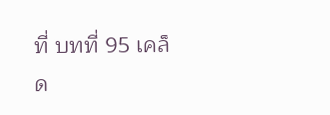ที่ บทที่ 95 เคล็ด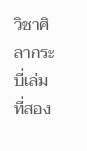วิชาศิลากระบี่เล่มที่สอง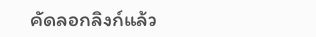คัดลอกลิงก์แล้ว